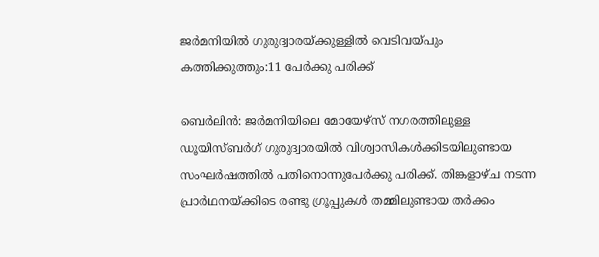ജർമനിയിൽ ഗുരുദ്വാരയ്ക്കുള്ളിൽ വെടിവയ്പും കത്തിക്കുത്തും:11 പേർക്കു പരിക്ക്

ബെർലിൻ: ജർമനിയിലെ മോയേഴ്‌സ് നഗരത്തിലുള്ള ഡൂയിസ്ബർഗ് ഗുരുദ്വാരയിൽ വിശ്വാസികൾക്കിടയിലുണ്ടായ സംഘർഷത്തിൽ പതിനൊന്നുപേർക്കു പരിക്ക്. തിങ്കളാഴ്ച നടന്ന പ്രാർഥനയ്ക്കിടെ രണ്ടു ഗ്രൂപ്പുകൾ തമ്മിലുണ്ടായ തർക്കം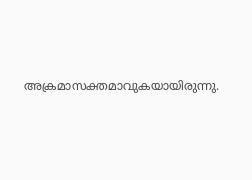അക്രമാസക്തമാവുകയായിരുന്നു.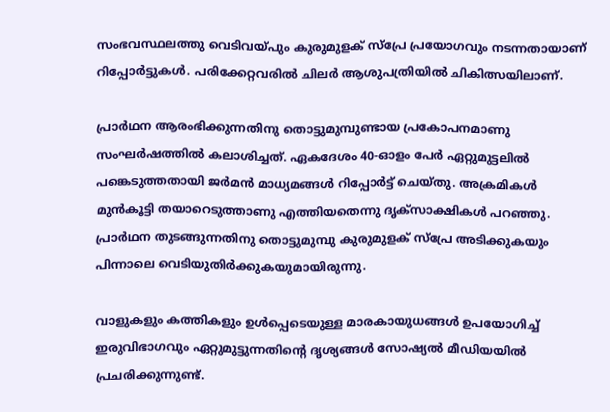സംഭവസ്ഥലത്തു വെടിവയ്പും കുരുമുളക് സ്പ്രേ പ്രയോഗവും നടന്നതായാണ് റിപ്പോർട്ടുകൾ. പരിക്കേറ്റവരിൽ ചിലർ ആശുപത്രിയിൽ ചികിത്സയിലാണ്.

പ്രാർഥന ആരംഭിക്കുന്നതിനു തൊട്ടുമുമ്പുണ്ടായ പ്രകോപനമാണു സംഘർഷത്തിൽ കലാശിച്ചത്. ഏകദേശം 40-ഓളം പേർ ഏറ്റുമുട്ടലിൽ പങ്കെടുത്തതായി ജർമൻ മാധ്യമങ്ങൾ റിപ്പോർട്ട് ചെയ്തു. അക്രമികൾ മുൻകൂട്ടി തയാറെടുത്താണു എത്തിയതെന്നു ദൃക്‌സാക്ഷികൾ പറഞ്ഞു. പ്രാർഥന തുടങ്ങുന്നതിനു തൊട്ടുമുമ്പു കുരുമുളക് സ്പ്രേ അടിക്കുകയും പിന്നാലെ വെടിയുതിർക്കുകയുമായിരുന്നു.

വാളുകളും കത്തികളും ഉൾപ്പെടെയുള്ള മാരകായുധങ്ങൾ ഉപയോഗിച്ച് ഇരുവിഭാഗവും ഏറ്റുമുട്ടുന്നതിന്‍റെ ദൃശ്യങ്ങൾ സോഷ്യൽ മീഡിയയിൽ പ്രചരിക്കുന്നുണ്ട്.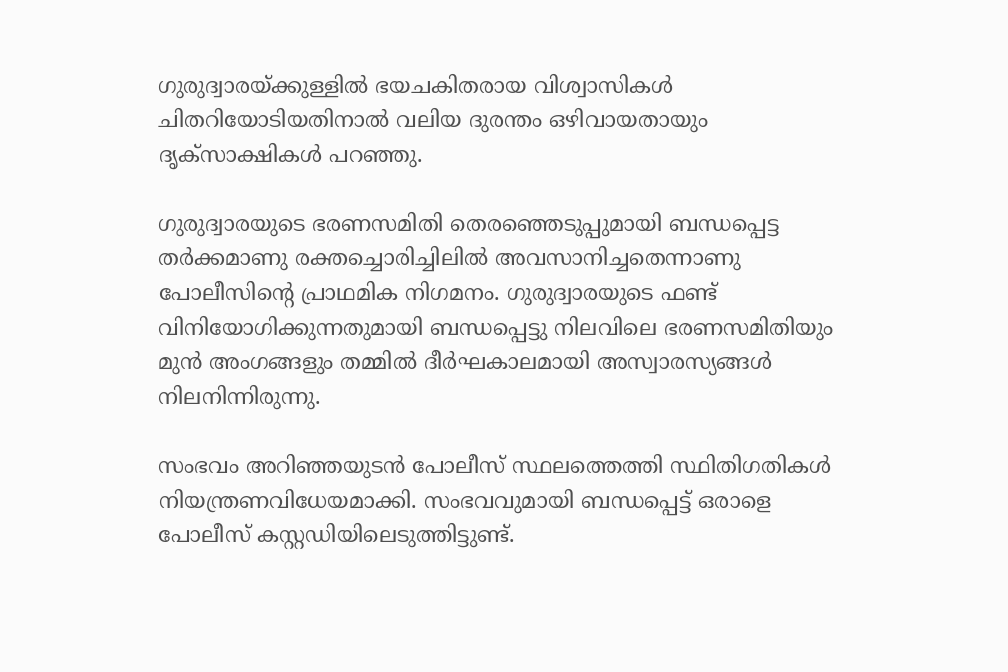ഗുരുദ്വാരയ്ക്കുള്ളിൽ ഭയചകിതരായ വിശ്വാസികൾ ചിതറിയോടിയതിനാൽ വലിയ ദുരന്തം ഒഴിവായതായും ദൃക്‌സാക്ഷികൾ പറഞ്ഞു.

ഗുരുദ്വാരയുടെ ഭരണസമിതി തെരഞ്ഞെടുപ്പുമായി ബന്ധപ്പെട്ട തർക്കമാണു രക്തച്ചൊരിച്ചിലിൽ അവസാനിച്ചതെന്നാണു പോലീസിന്‍റെ പ്രാഥമിക നിഗമനം. ഗുരുദ്വാരയുടെ ഫണ്ട് വിനിയോഗിക്കുന്നതുമായി ബന്ധപ്പെട്ടു നിലവിലെ ഭരണസമിതിയും മുൻ അംഗങ്ങളും തമ്മിൽ ദീർഘകാലമായി അസ്വാരസ്യങ്ങൾ നിലനിന്നിരുന്നു.

സംഭവം അറിഞ്ഞയുടൻ പോലീസ് സ്ഥലത്തെത്തി സ്ഥിതിഗതികൾ നിയന്ത്രണവിധേയമാക്കി. സംഭവവുമായി ബന്ധപ്പെട്ട് ഒരാളെ പോലീസ് കസ്റ്റഡിയിലെടുത്തിട്ടുണ്ട്.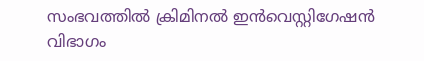സംഭവത്തിൽ ക്രിമിനൽ ഇൻവെസ്റ്റിഗേഷൻ വിഭാഗം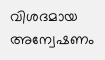വിശദമായ അന്വേഷണം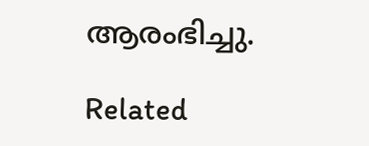ആരംഭിച്ചു.

Related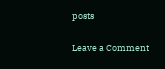posts

Leave a Comment